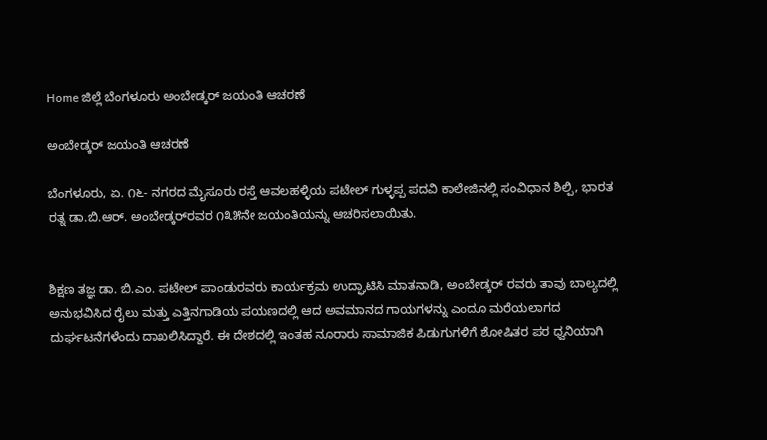Home ಜಿಲ್ಲೆ ಬೆಂಗಳೂರು ಅಂಬೇಡ್ಕರ್ ಜಯಂತಿ ಆಚರಣೆ

ಅಂಬೇಡ್ಕರ್ ಜಯಂತಿ ಆಚರಣೆ

ಬೆಂಗಳೂರು, ಏ. ೧೬- ನಗರದ ಮೈಸೂರು ರಸ್ತೆ ಆವಲಹಳ್ಳಿಯ ಪಟೇಲ್ ಗುಳ್ಳಪ್ಪ ಪದವಿ ಕಾಲೇಜಿನಲ್ಲಿ ಸಂವಿಧಾನ ಶಿಲ್ಪಿ, ಭಾರತ ರತ್ನ ಡಾ.ಬಿ.ಆರ್. ಅಂಬೇಡ್ಕರ್‌ರವರ ೧೩೫ನೇ ಜಯಂತಿಯನ್ನು ಆಚರಿಸಲಾಯಿತು.


ಶಿಕ್ಷಣ ತಜ್ಞ ಡಾ. ಬಿ.ಎಂ. ಪಟೇಲ್ ಪಾಂಡುರವರು ಕಾರ್ಯಕ್ರಮ ಉದ್ಘಾಟಿಸಿ ಮಾತನಾಡಿ, ಅಂಬೇಡ್ಕರ್ ರವರು ತಾವು ಬಾಲ್ಯದಲ್ಲಿ ಅನುಭವಿಸಿದ ರೈಲು ಮತ್ತು ಎತ್ತಿನಗಾಡಿಯ ಪಯಣದಲ್ಲಿ ಆದ ಅವಮಾನದ ಗಾಯಗಳನ್ನು ಎಂದೂ ಮರೆಯಲಾಗದ ದುರ್ಘಟನೆಗಳೆಂದು ದಾಖಲಿಸಿದ್ದಾರೆ. ಈ ದೇಶದಲ್ಲಿ ಇಂತಹ ನೂರಾರು ಸಾಮಾಜಿಕ ಪಿಡುಗುಗಳಿಗೆ ಶೋಷಿತರ ಪರ ಧ್ವನಿಯಾಗಿ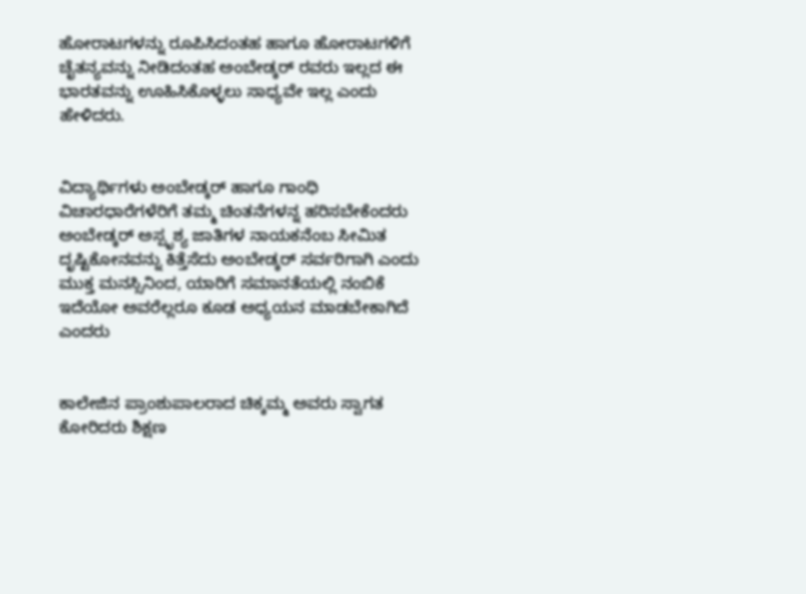ಹೋರಾಟಗಳನ್ನು ರೂಪಿಸಿದಂತಹ ಹಾಗೂ ಹೋರಾಟಗಳಿಗೆ ಚೈತನ್ಯವನ್ನು ನೀಡಿದಂತಹ ಅಂಬೇಡ್ಕರ್ ರವರು ಇಲ್ಲದ ಈ ಭಾರತವನ್ನು ಊಹಿಸಿಕೊಳ್ಳಲು ಸಾಧ್ಯವೇ ಇಲ್ಲ ಎಂದು ಹೇಳಿದರು.


ವಿದ್ಯಾರ್ಥಿಗಳು ಅಂಬೇಡ್ಕರ್ ಹಾಗೂ ಗಾಂಧಿ ವಿಚಾರಧಾರೆಗಳೆರಿಗೆ ತಮ್ಮ ಚಿಂತನೆಗಳನ್ನ ಹರಿಸಬೇಕೆಂದರು ಅಂಬೇಡ್ಕರ್ ಅಸ್ಪೃಶ್ಯ ಜಾತಿಗಳ ನಾಯಕನೆಂಬ ಸೀಮಿತ ದೃಷ್ಟಿಕೋನವನ್ನು ಕಿತ್ತೆಸೆದು ಅಂಬೇಡ್ಕರ್ ಸರ್ವರಿಗಾಗಿ ಎಂದು ಮುಕ್ತ ಮನಸ್ಸಿನಿಂದ, ಯಾರಿಗೆ ಸಮಾನತೆಯಲ್ಲಿ ನಂಬಿಕೆ ಇದೆಯೋ ಅವರೆಲ್ಲರೂ ಕೂಡ ಅಧ್ಯಯನ ಮಾಡಬೇಕಾಗಿದೆ ಎಂದರು


ಕಾಲೇಜಿನ ಪ್ರಾಂಶುಪಾಲರಾದ ಚಿಕ್ಕಮ್ಮ ಅವರು ಸ್ವಾಗತ ಕೋರಿದರು ಶಿಕ್ಷಣ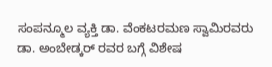ಸಂಪನ್ಮೂಲ ವ್ಯಕ್ತಿ ಡಾ. ವೆಂಕಟರಮಣ ಸ್ವಾಮಿರವರು ಡಾ. ಅಂಬೇಡ್ಕರ್ ರವರ ಬಗ್ಗೆ ವಿಶೇಷ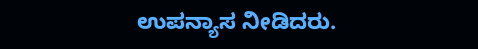ಉಪನ್ಯಾಸ ನೀಡಿದರು.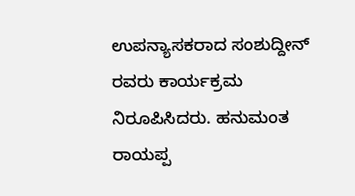ಉಪನ್ಯಾಸಕರಾದ ಸಂಶುದ್ದೀನ್ ರವರು ಕಾರ್ಯಕ್ರಮ ನಿರೂಪಿಸಿದರು. ಹನುಮಂತ ರಾಯಪ್ಪ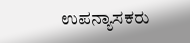ಉಪನ್ಯಾಸಕರು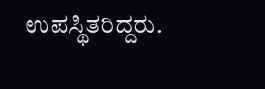ಉಪಸ್ಥಿತರಿದ್ದರು.